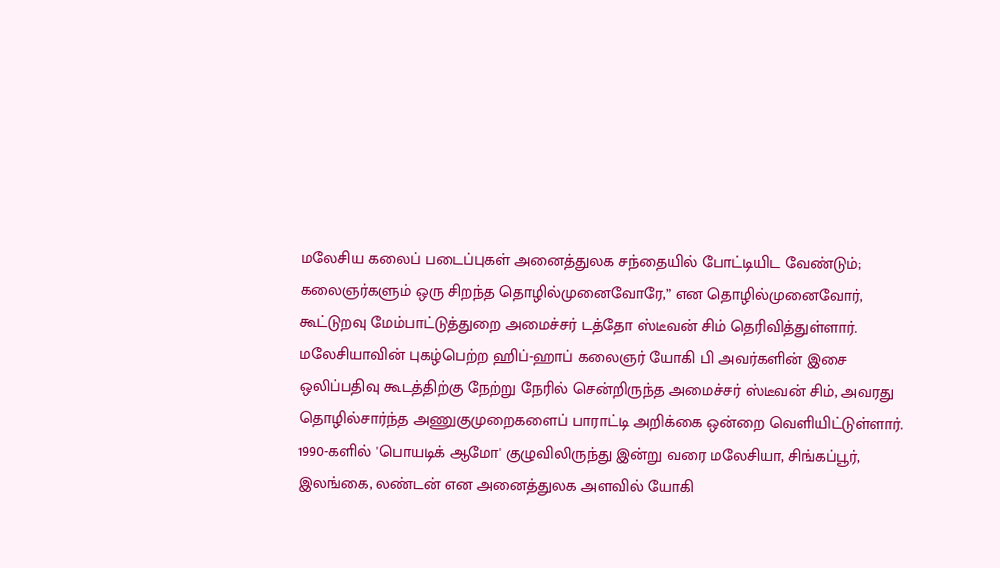மலேசிய கலைப் படைப்புகள் அனைத்துலக சந்தையில் போட்டியிட வேண்டும்; கலைஞர்களும் ஒரு சிறந்த தொழில்முனைவோரே,” என தொழில்முனைவோர், கூட்டுறவு மேம்பாட்டுத்துறை அமைச்சர் டத்தோ ஸ்டீவன் சிம் தெரிவித்துள்ளார்.
மலேசியாவின் புகழ்பெற்ற ஹிப்-ஹாப் கலைஞர் யோகி பி அவர்களின் இசை ஒலிப்பதிவு கூடத்திற்கு நேற்று நேரில் சென்றிருந்த அமைச்சர் ஸ்டீவன் சிம், அவரது தொழில்சார்ந்த அணுகுமுறைகளைப் பாராட்டி அறிக்கை ஒன்றை வெளியிட்டுள்ளார்.
1990-களில் 'பொயடிக் ஆமோ' குழுவிலிருந்து இன்று வரை மலேசியா, சிங்கப்பூர், இலங்கை, லண்டன் என அனைத்துலக அளவில் யோகி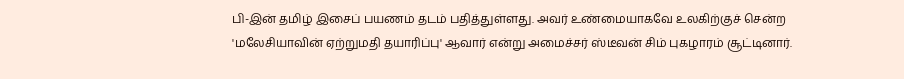பி-இன் தமிழ் இசைப் பயணம் தடம் பதித்துள்ளது. அவர் உண்மையாகவே உலகிற்குச் சென்ற 'மலேசியாவின் ஏற்றுமதி தயாரிப்பு' ஆவார் என்று அமைச்சர் ஸ்டீவன் சிம் புகழாரம் சூட்டினார்.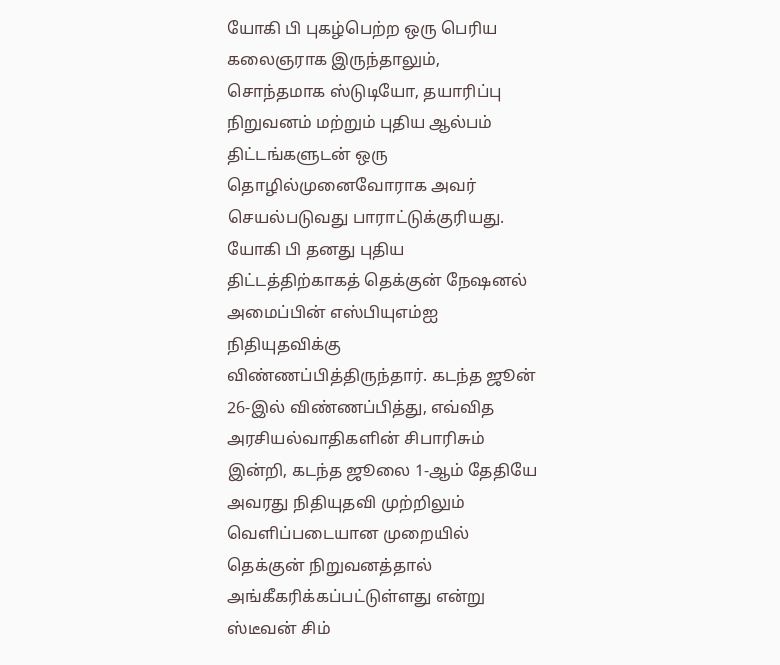யோகி பி புகழ்பெற்ற ஒரு பெரிய கலைஞராக இருந்தாலும், சொந்தமாக ஸ்டுடியோ, தயாரிப்பு நிறுவனம் மற்றும் புதிய ஆல்பம் திட்டங்களுடன் ஒரு தொழில்முனைவோராக அவர் செயல்படுவது பாராட்டுக்குரியது.
யோகி பி தனது புதிய திட்டத்திற்காகத் தெக்குன் நேஷனல் அமைப்பின் எஸ்பியுஎம்ஐ நிதியுதவிக்கு விண்ணப்பித்திருந்தார். கடந்த ஜூன் 26-இல் விண்ணப்பித்து, எவ்வித அரசியல்வாதிகளின் சிபாரிசும் இன்றி, கடந்த ஜூலை 1-ஆம் தேதியே அவரது நிதியுதவி முற்றிலும் வெளிப்படையான முறையில் தெக்குன் நிறுவனத்தால் அங்கீகரிக்கப்பட்டுள்ளது என்று ஸ்டீவன் சிம்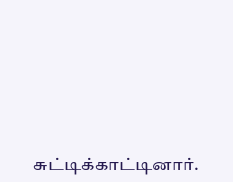சுட்டிக்காட்டினார்.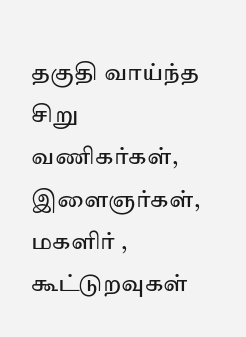தகுதி வாய்ந்த சிறு வணிகர்கள், இளைஞர்கள், மகளிர் , கூட்டுறவுகள்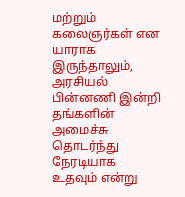மற்றும் கலைஞர்கள் என யாராக இருந்தாலும், அரசியல் பின்னணி இன்றி தங்களின் அமைச்சு தொடர்ந்து நேரடியாக உதவும் என்று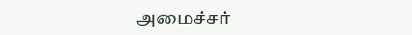அமைச்சர்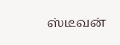ஸ்டீவன்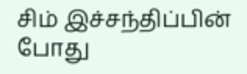சிம் இச்சந்திப்பின் போது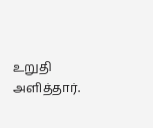உறுதி அளித்தார்.